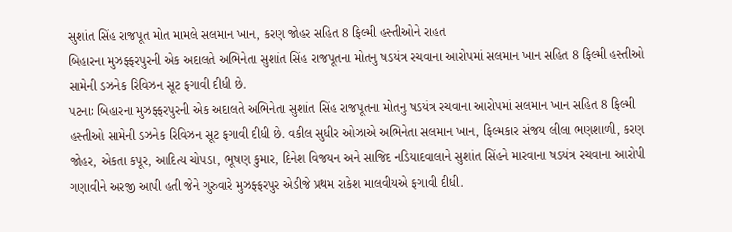સુશાંત સિંહ રાજપૂત મોત મામલે સલમાન ખાન, કરણ જોહર સહિત 8 ફિલ્મી હસ્તીઓને રાહત
બિહારના મુઝફ્ફરપુરની એક અદાલતે અભિનેતા સુશાંત સિંહ રાજપૂતના મોતનુ ષડયંત્ર રચવાના આરોપમાં સલમાન ખાન સહિત 8 ફિલ્મી હસ્તીઓ સામેની ડઝનેક રિવિઝન સૂટ ફગાવી દીધી છે.
પટનાઃ બિહારના મુઝફ્ફરપુરની એક અદાલતે અભિનેતા સુશાંત સિંહ રાજપૂતના મોતનુ ષડયંત્ર રચવાના આરોપમાં સલમાન ખાન સહિત 8 ફિલ્મી હસ્તીઓ સામેની ડઝનેક રિવિઝન સૂટ ફગાવી દીધી છે. વકીલ સુધીર ઓઝાએ અભિનેતા સલમાન ખાન, ફિલ્મકાર સંજય લીલા ભણશાળી, કરણ જોહર, એકતા કપૂર, આદિત્ય ચોપડા, ભૂષણ કુમાર, દિનેશ વિજયન અને સાજિદ નડિયાદવાલાને સુશાંત સિંહને મારવાના ષડયંત્ર રચવાના આરોપી ગણાવીને અરજી આપી હતી જેને ગુરુવારે મુઝફ્ફરપુર એડીજે પ્રથમ રાકેશ માલવીયએ ફગાવી દીધી.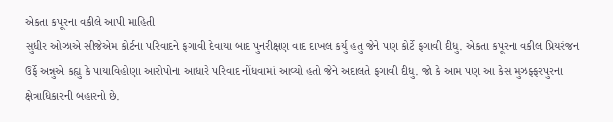એકતા કપૂરના વકીલે આપી માહિતી
સુધીર ઓઝાએ સીજેએમ કોર્ટના પરિવાદને ફગાવી દેવાયા બાદ પુનરીક્ષણ વાદ દાખલ કર્યુ હતુ જેને પણ કોર્ટે ફગાવી દીધુ. એકતા કપૂરના વકીલ પ્રિયરંજન ઉર્ફે અન્નુએ કહ્યુ કે પાયાવિહોણા આરોપોના આધારે પરિવાદ નોંધવામાં આવ્યો હતો જેને અદાલતે ફગાવી દીધુ. જો કે આમ પણ આ કેસ મુઝફ્ફરપુરના ક્ષેત્રાધિકારની બહારનો છે.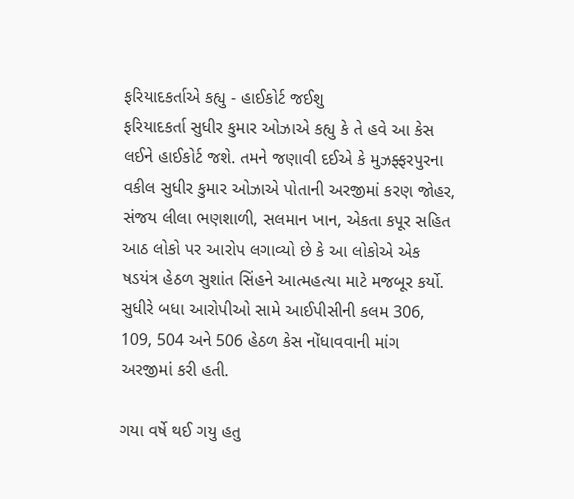ફરિયાદકર્તાએ કહ્યુ - હાઈકોર્ટ જઈશુ
ફરિયાદકર્તા સુધીર કુમાર ઓઝાએ કહ્યુ કે તે હવે આ કેસ લઈને હાઈકોર્ટ જશે. તમને જણાવી દઈએ કે મુઝફ્ફરપુરના વકીલ સુધીર કુમાર ઓઝાએ પોતાની અરજીમાં કરણ જોહર, સંજય લીલા ભણશાળી, સલમાન ખાન, એકતા કપૂર સહિત આઠ લોકો પર આરોપ લગાવ્યો છે કે આ લોકોએ એક ષડયંત્ર હેઠળ સુશાંત સિંહને આત્મહત્યા માટે મજબૂર કર્યો. સુધીરે બધા આરોપીઓ સામે આઈપીસીની કલમ 306, 109, 504 અને 506 હેઠળ કેસ નોંધાવવાની માંગ અરજીમાં કરી હતી.

ગયા વર્ષે થઈ ગયુ હતુ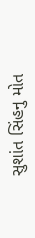સુશાંત સિંહનુ મોત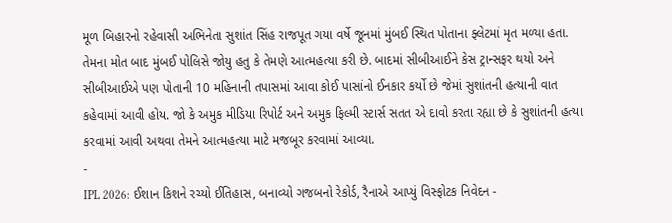મૂળ બિહારનો રહેવાસી અભિનેતા સુશાંત સિંહ રાજપૂત ગયા વર્ષે જૂનમાં મુંબઈ સ્થિત પોતાના ફ્લેટમાં મૃત મળ્યા હતા. તેમના મોત બાદ મુંબઈ પોલિસે જોયુ હતુ કે તેમણે આત્મહત્યા કરી છે. બાદમાં સીબીઆઈને કેસ ટ્રાન્સફર થયો અને સીબીઆઈએ પણ પોતાની 10 મહિનાની તપાસમાં આવા કોઈ પાસાંનો ઈનકાર કર્યો છે જેમાં સુશાંતની હત્યાની વાત કહેવામાં આવી હોય. જો કે અમુક મીડિયા રિપોર્ટ અને અમુક ફિલ્મી સ્ટાર્સ સતત એ દાવો કરતા રહ્યા છે કે સુશાંતની હત્યા કરવામાં આવી અથવા તેમને આત્મહત્યા માટે મજબૂર કરવામાં આવ્યા.
-
IPL 2026: ઈશાન કિશને રચ્યો ઈતિહાસ, બનાવ્યો ગજબનો રેકોર્ડ, રૈનાએ આપ્યું વિસ્ફોટક નિવેદન -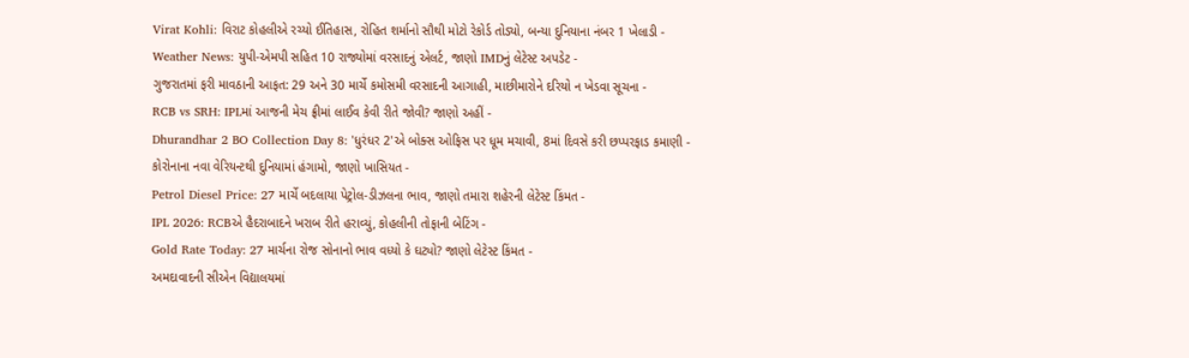Virat Kohli: વિરાટ કોહલીએ રચ્યો ઈતિહાસ, રોહિત શર્માનો સૌથી મોટો રેકોર્ડ તોડ્યો, બન્યા દુનિયાના નંબર 1 ખેલાડી -
Weather News: યુપી-એમપી સહિત 10 રાજ્યોમાં વરસાદનું એલર્ટ, જાણો IMDનું લેટેસ્ટ અપડેટ -
ગુજરાતમાં ફરી માવઠાની આફત: 29 અને 30 માર્ચે કમોસમી વરસાદની આગાહી, માછીમારોને દરિયો ન ખેડવા સૂચના -
RCB vs SRH: IPLમાં આજની મેચ ફ્રીમાં લાઈવ કેવી રીતે જોવી? જાણો અહીં -
Dhurandhar 2 BO Collection Day 8: 'ધુરંધર 2'એ બોક્સ ઓફિસ પર ધૂમ મચાવી, 8માં દિવસે કરી છપ્પરફાડ કમાણી -
કોરોનાના નવા વેરિયન્ટથી દુનિયામાં હંગામો, જાણો ખાસિયત -
Petrol Diesel Price: 27 માર્ચે બદલાયા પેટ્રોલ-ડીઝલના ભાવ, જાણો તમારા શહેરની લેટેસ્ટ કિંમત -
IPL 2026: RCBએ હૈદરાબાદને ખરાબ રીતે હરાવ્યું, કોહલીની તોફાની બેટિંગ -
Gold Rate Today: 27 માર્ચના રોજ સોનાનો ભાવ વધ્યો કે ઘટ્યો? જાણો લેટેસ્ટ કિંમત -
અમદાવાદની સીએન વિદ્યાલયમાં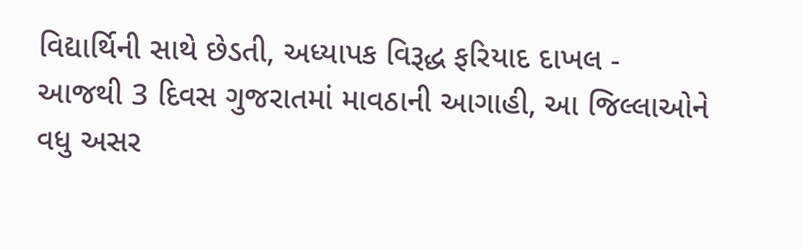વિદ્યાર્થિની સાથે છેડતી, અધ્યાપક વિરૂદ્ધ ફરિયાદ દાખલ -
આજથી 3 દિવસ ગુજરાતમાં માવઠાની આગાહી, આ જિલ્લાઓને વધુ અસર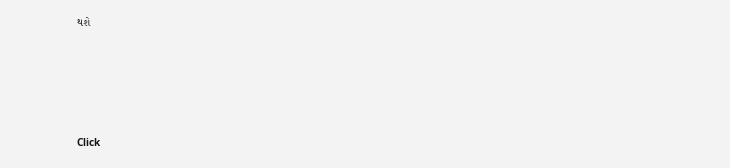થશે









Click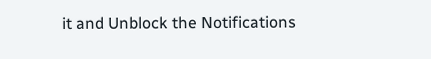it and Unblock the Notifications